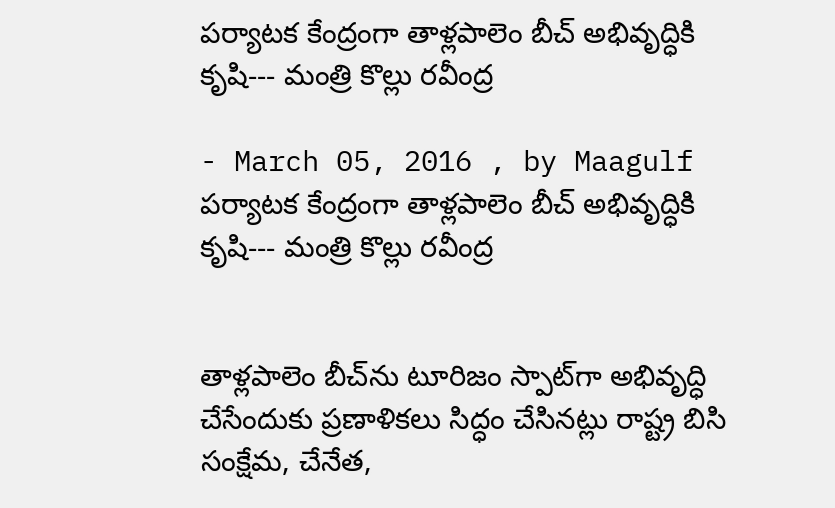పర్యాటక కేంద్రంగా తాళ్లపాలెం బీచ్ అభివృద్ధికి కృషి--- మంత్రి కొల్లు రవీంద్ర

- March 05, 2016 , by Maagulf
పర్యాటక కేంద్రంగా తాళ్లపాలెం బీచ్ అభివృద్ధికి కృషి--- మంత్రి కొల్లు రవీంద్ర


తాళ్లపాలెం బీచ్‌ను టూరిజం స్పాట్‌గా అభివృద్ధి చేసేందుకు ప్రణాళికలు సిద్ధం చేసినట్లు రాష్ట్ర బిసి సంక్షేమ, చేనేత,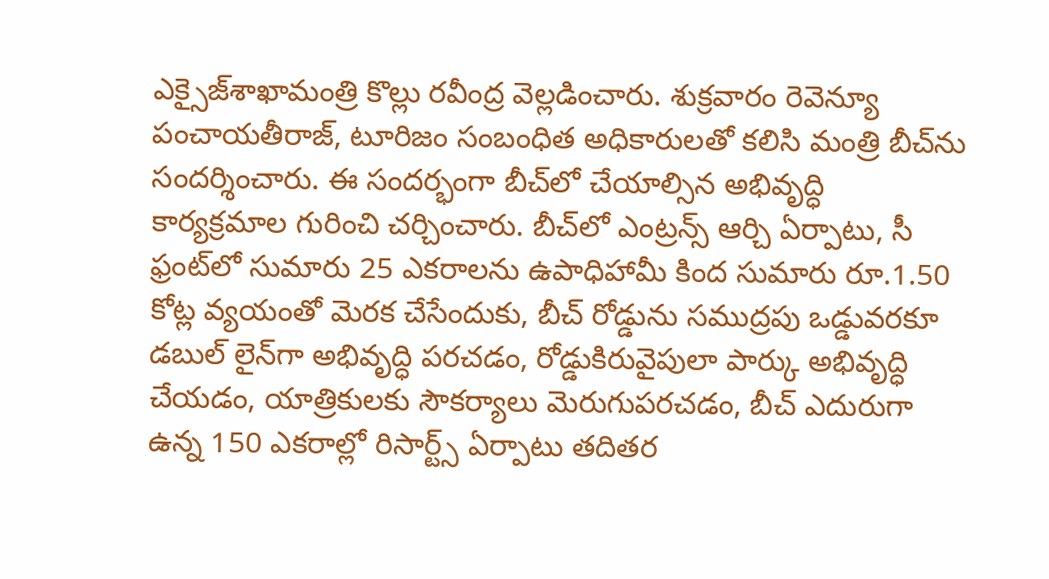ఎక్సైజ్‌శాఖామంత్రి కొల్లు రవీంద్ర వెల్లడించారు. శుక్రవారం రెవెన్యూ పంచాయతీరాజ్‌, టూరిజం సంబంధిత అధికారులతో కలిసి మంత్రి బీచ్‌ను సందర్శించారు. ఈ సందర్భంగా బీచ్‌లో చేయాల్సిన అభివృద్ధి కార్యక్రమాల గురించి చర్చించారు. బీచ్‌లో ఎంట్రన్స్‌ ఆర్చి ఏర్పాటు, సీ ఫ్రంట్‌లో సుమారు 25 ఎకరాలను ఉపాధిహామీ కింద సుమారు రూ.1.50 కోట్ల వ్యయంతో మెరక చేసేందుకు, బీచ్‌ రోడ్డును సముద్రపు ఒడ్డువరకూ డబుల్‌ లైన్‌గా అభివృద్ధి పరచడం, రోడ్డుకిరువైపులా పార్కు అభివృద్ధి చేయడం, యాత్రికులకు సౌకర్యాలు మెరుగుపరచడం, బీచ్‌ ఎదురుగా ఉన్న 150 ఎకరాల్లో రిసార్ట్స్‌ ఏర్పాటు తదితర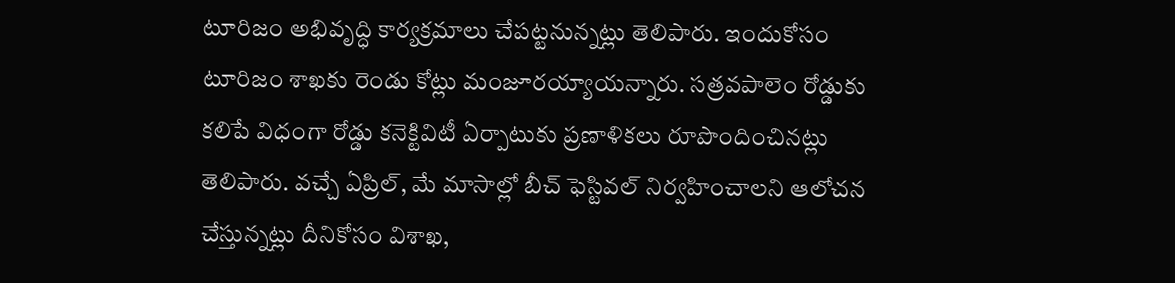టూరిజం అభివృద్ధి కార్యక్రమాలు చేపట్టనున్నట్లు తెలిపారు. ఇందుకోసం టూరిజం శాఖకు రెండు కోట్లు మంజూరయ్యాయన్నారు. సత్రవపాలెం రోడ్డుకు కలిపే విధంగా రోడ్డు కనెక్టివిటీ ఏర్పాటుకు ప్రణాళికలు రూపొందించినట్లు తెలిపారు. వచ్చే ఏప్రిల్‌, మే మాసాల్లో బీచ్‌ ఫెస్టివల్‌ నిర్వహించాలని ఆలోచన చేస్తున్నట్లు దీనికోసం విశాఖ,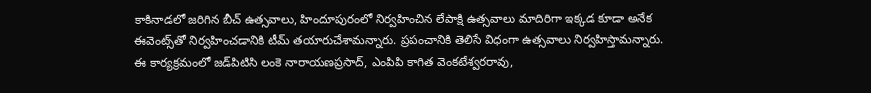కాకినాడలో జరిగిన బీచ్‌ ఉత్సవాలు, హిందూపురంలో నిర్వహించిన లేపాక్షి ఉత్సవాలు మాదిరిగా ఇక్కడ కూడా అనేక ఈవెంట్స్‌తో నిర్వహించడానికి టీమ్‌ తయారుచేశామన్నారు. ప్రపంచానికి తెలిసే విధంగా ఉత్సవాలు నిర్వహిస్తామన్నారు. ఈ కార్యక్రమంలో జడ్‌పిటిసి లంకె నారాయణప్రసాద్‌, ఎంపిపి కాగిత వెంకటేశ్వరరావు,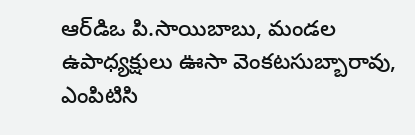ఆర్‌డిఒ పి.సాయిబాబు, మండల ఉపాధ్యక్షులు ఊసా వెంకటసుబ్బారావు, ఎంపిటిసి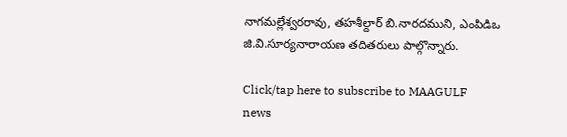నాగమల్లేశ్వరరావు, తహశీల్దార్‌ బి.నారదముని, ఎంపిడిఒ జి.వి.సూర్యనారాయణ తదితరులు పాల్గొన్నారు.

Click/tap here to subscribe to MAAGULF news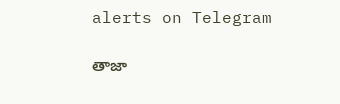alerts on Telegram

తాజా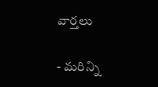వార్తలు

- మరిన్ని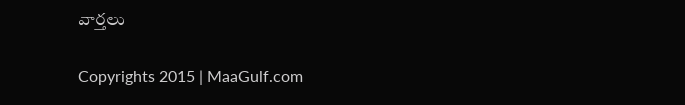వార్తలు

Copyrights 2015 | MaaGulf.com